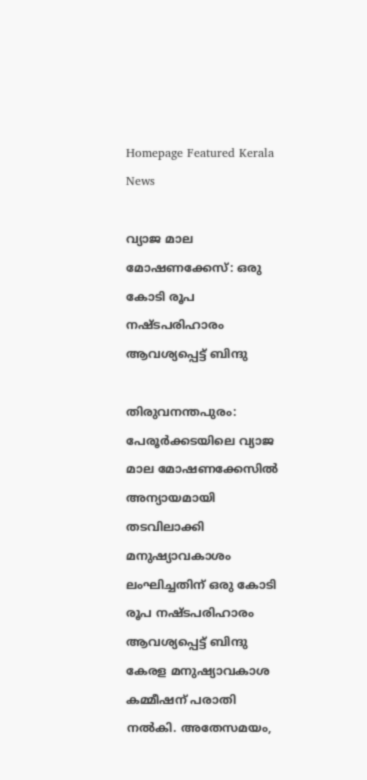Homepage Featured Kerala News

വ്യാജ മാല മോഷണക്കേസ്: ഒരു കോടി രൂപ നഷ്ടപരിഹാരം ആവശ്യപ്പെട്ട് ബിന്ദു

തിരുവനന്തപുരം: പേരൂർക്കടയിലെ വ്യാജ മാല മോഷണക്കേസിൽ അന്യായമായി തടവിലാക്കി മനുഷ്യാവകാശം ലംഘിച്ചതിന് ഒരു കോടി രൂപ നഷ്ടപരിഹാരം ആവശ്യപ്പെട്ട് ബിന്ദു കേരള മനുഷ്യാവകാശ കമ്മീഷന് പരാതി നൽകി. അതേസമയം,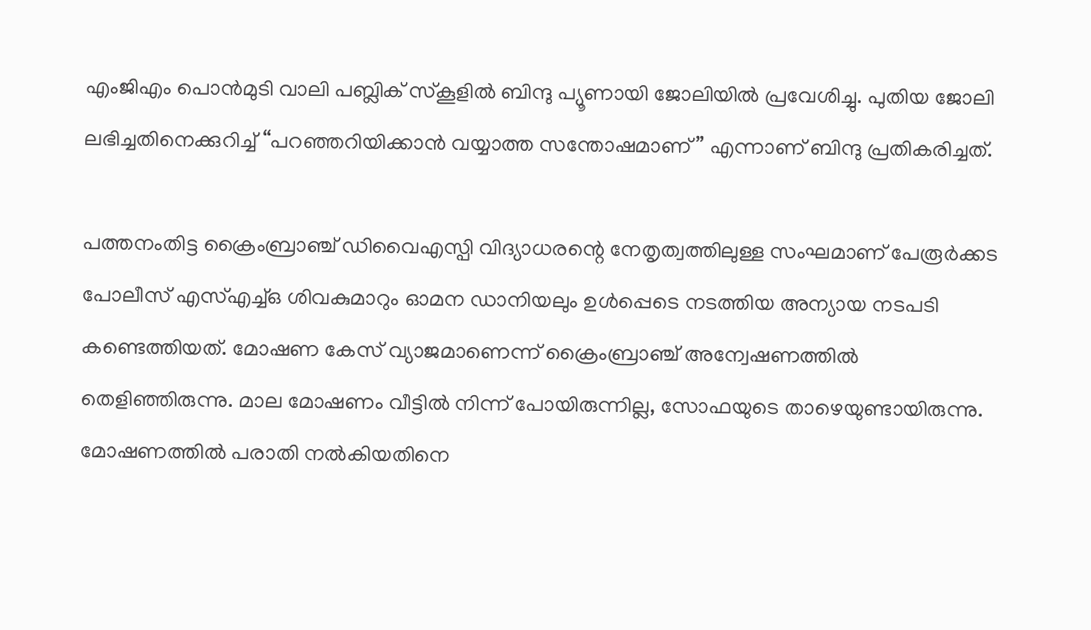എംജിഎം പൊൻമുടി വാലി പബ്ലിക് സ്കൂളിൽ ബിന്ദു പ്യൂണായി ജോലിയിൽ പ്രവേശിച്ചു. പുതിയ ജോലി ലഭിച്ചതിനെക്കുറിച്ച് “പറഞ്ഞറിയിക്കാൻ വയ്യാത്ത സന്തോഷമാണ്” എന്നാണ് ബിന്ദു പ്രതികരിച്ചത്.

പത്തനംതിട്ട ക്രൈംബ്രാഞ്ച് ഡിവൈഎസ്പി വിദ്യാധരന്റെ നേതൃത്വത്തിലുള്ള സംഘമാണ് പേരൂർക്കട പോലീസ് എസ്‌എച്ച്‌ഒ ശിവകുമാറും ഓമന ഡാനിയലും ഉൾപ്പെടെ നടത്തിയ അന്യായ നടപടി കണ്ടെത്തിയത്. മോഷണ കേസ് വ്യാജമാണെന്ന് ക്രൈംബ്രാഞ്ച് അന്വേഷണത്തിൽ തെളിഞ്ഞിരുന്നു. മാല മോഷണം വീട്ടിൽ നിന്ന് പോയിരുന്നില്ല, സോഫയുടെ താഴെയുണ്ടായിരുന്നു. മോഷണത്തിൽ പരാതി നൽകിയതിനെ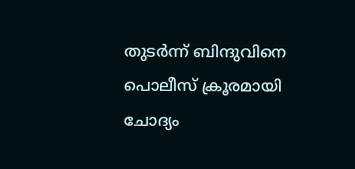തുടർന്ന് ബിന്ദുവിനെ പൊലീസ് ക്രൂരമായി ചോദ്യം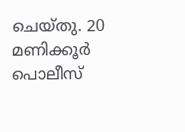ചെയ്തു. 20 മണിക്കൂർ പൊലീസ്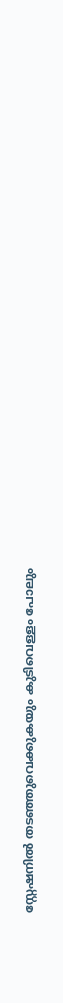സ്റ്റേഷനിൽ തടഞ്ഞുവെക്കുകയും കുടിവെള്ളം പോലും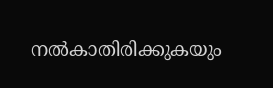നൽകാതിരിക്കുകയും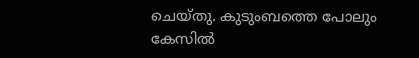ചെയ്തു. കുടുംബത്തെ പോലും കേസിൽ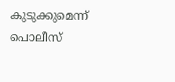കുടുക്കുമെന്ന് പൊലീസ്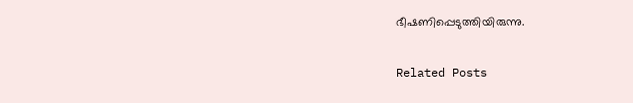ഭീഷണിപ്പെടുത്തിയിരുന്നു.

Related Posts